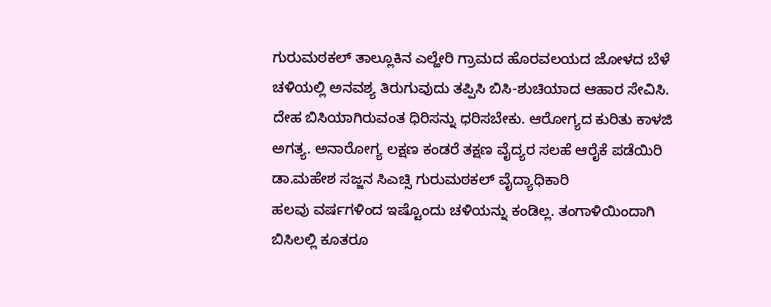ಗುರುಮಠಕಲ್ ತಾಲ್ಲೂಕಿನ ಎಲ್ಹೇರಿ ಗ್ರಾಮದ ಹೊರವಲಯದ ಜೋಳದ ಬೆಳೆ
ಚಳಿಯಲ್ಲಿ ಅನವಶ್ಯ ತಿರುಗುವುದು ತಪ್ಪಿಸಿ ಬಿಸಿ-ಶುಚಿಯಾದ ಆಹಾರ ಸೇವಿಸಿ. ದೇಹ ಬಿಸಿಯಾಗಿರುವಂತ ಧಿರಿಸನ್ನು ಧರಿಸಬೇಕು. ಆರೋಗ್ಯದ ಕುರಿತು ಕಾಳಜಿ ಅಗತ್ಯ. ಅನಾರೋಗ್ಯ ಲಕ್ಷಣ ಕಂಡರೆ ತಕ್ಷಣ ವೈದ್ಯರ ಸಲಹೆ ಆರೈಕೆ ಪಡೆಯಿರಿ
ಡಾ.ಮಹೇಶ ಸಜ್ಜನ ಸಿಎಚ್ಸಿ ಗುರುಮಠಕಲ್ ವೈದ್ಯಾಧಿಕಾರಿ
ಹಲವು ವರ್ಷಗಳಿಂದ ಇಷ್ಟೊಂದು ಚಳಿಯನ್ನು ಕಂಡಿಲ್ಲ. ತಂಗಾಳಿಯಿಂದಾಗಿ ಬಿಸಿಲಲ್ಲಿ ಕೂತರೂ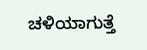ಚಳಿಯಾಗುತ್ತೆ